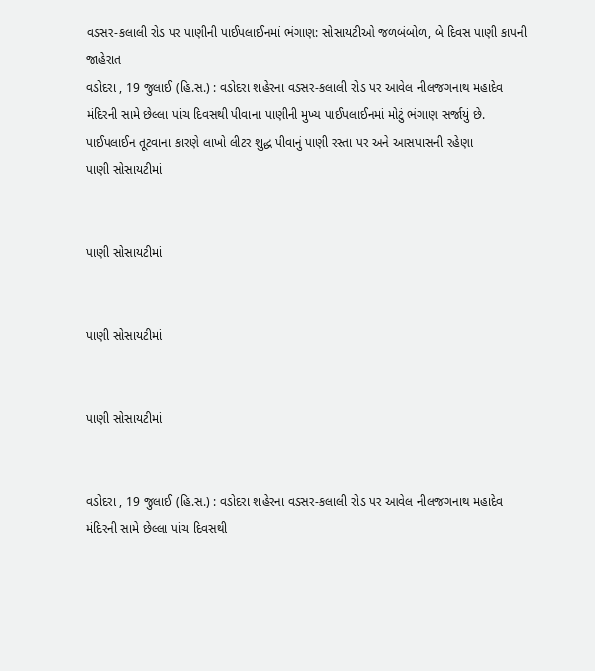વડસર-કલાલી રોડ પર પાણીની પાઈપલાઈનમાં ભંગાણ: સોસાયટીઓ જળબંબોળ, બે દિવસ પાણી કાપની જાહેરાત
વડોદરા , 19 જુલાઈ (હિ.સ.) : વડોદરા શહેરના વડસર-કલાલી રોડ પર આવેલ નીલજગનાથ મહાદેવ મંદિરની સામે છેલ્લા પાંચ દિવસથી પીવાના પાણીની મુખ્ય પાઈપલાઈનમાં મોટું ભંગાણ સર્જાયું છે. પાઈપલાઈન તૂટવાના કારણે લાખો લીટર શુદ્ધ પીવાનું પાણી રસ્તા પર અને આસપાસની રહેણા
પાણી સોસાયટીમાં


પાણી સોસાયટીમાં


પાણી સોસાયટીમાં


પાણી સોસાયટીમાં


વડોદરા , 19 જુલાઈ (હિ.સ.) : વડોદરા શહેરના વડસર-કલાલી રોડ પર આવેલ નીલજગનાથ મહાદેવ મંદિરની સામે છેલ્લા પાંચ દિવસથી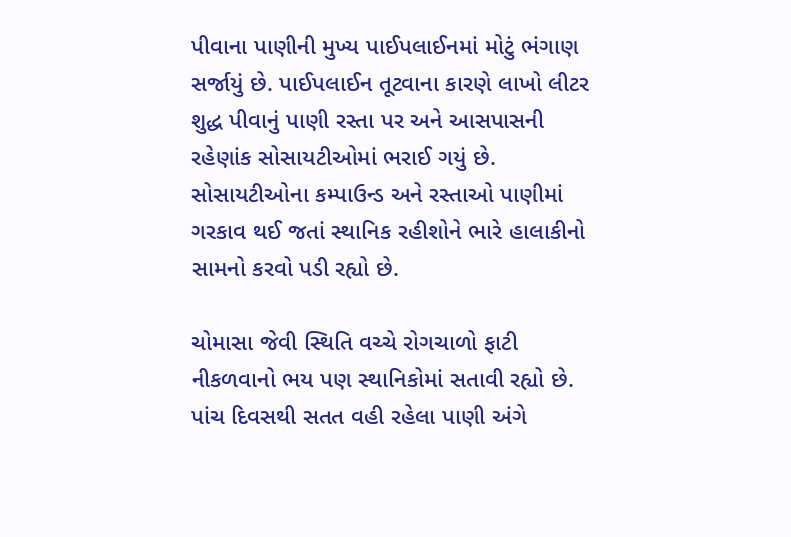પીવાના પાણીની મુખ્ય પાઈપલાઈનમાં મોટું ભંગાણ સર્જાયું છે. પાઈપલાઈન તૂટવાના કારણે લાખો લીટર શુદ્ધ પીવાનું પાણી રસ્તા પર અને આસપાસની રહેણાંક સોસાયટીઓમાં ભરાઈ ગયું છે. સોસાયટીઓના કમ્પાઉન્ડ અને રસ્તાઓ પાણીમાં ગરકાવ થઈ જતાં સ્થાનિક રહીશોને ભારે હાલાકીનો સામનો કરવો પડી રહ્યો છે.

ચોમાસા જેવી સ્થિતિ વચ્ચે રોગચાળો ફાટી નીકળવાનો ભય પણ સ્થાનિકોમાં સતાવી રહ્યો છે. પાંચ દિવસથી સતત વહી રહેલા પાણી અંગે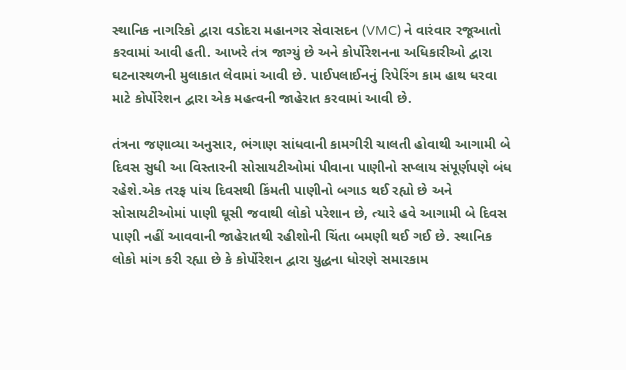સ્થાનિક નાગરિકો દ્વારા વડોદરા મહાનગર સેવાસદન (VMC) ને વારંવાર રજૂઆતો કરવામાં આવી હતી. આખરે તંત્ર જાગ્યું છે અને કોર્પોરેશનના અધિકારીઓ દ્વારા ઘટનાસ્થળની મુલાકાત લેવામાં આવી છે. પાઈપલાઈનનું રિપેરિંગ કામ હાથ ધરવા માટે કોર્પોરેશન દ્વારા એક મહત્વની જાહેરાત કરવામાં આવી છે.

તંત્રના જણાવ્યા અનુસાર, ભંગાણ સાંધવાની કામગીરી ચાલતી હોવાથી આગામી બે દિવસ સુધી આ વિસ્તારની સોસાયટીઓમાં પીવાના પાણીનો સપ્લાય સંપૂર્ણપણે બંધ રહેશે.એક તરફ પાંચ દિવસથી કિંમતી પાણીનો બગાડ થઈ રહ્યો છે અને સોસાયટીઓમાં પાણી ઘૂસી જવાથી લોકો પરેશાન છે, ત્યારે હવે આગામી બે દિવસ પાણી નહીં આવવાની જાહેરાતથી રહીશોની ચિંતા બમણી થઈ ગઈ છે. સ્થાનિક લોકો માંગ કરી રહ્યા છે કે કોર્પોરેશન દ્વારા યુદ્ધના ધોરણે સમારકામ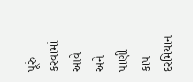પૂરું કરવામાં આવે અને પાણી કાપ દરમિયાન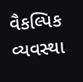વૈકલ્પિક વ્યવસ્થા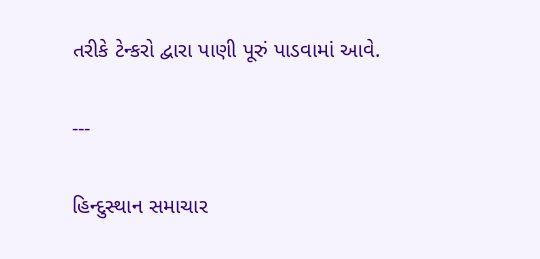તરીકે ટેન્કરો દ્વારા પાણી પૂરું પાડવામાં આવે.

---

હિન્દુસ્થાન સમાચાર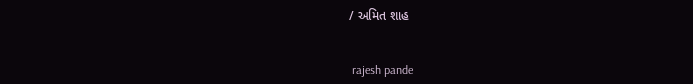/ અમિત શાહ


 rajesh pande